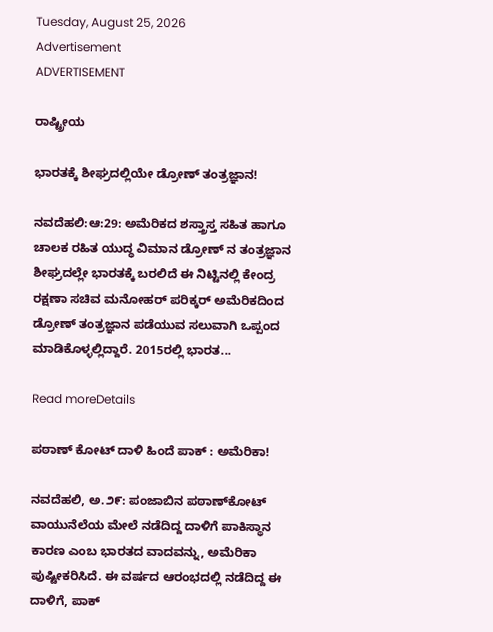Tuesday, August 25, 2026
Advertisement
ADVERTISEMENT

ರಾಷ್ಟ್ರೀಯ

ಭಾರತಕ್ಕೆ ಶೀಘ್ರದಲ್ಲಿಯೇ ಡ್ರೋಣ್ ತಂತ್ರಜ್ಞಾನ!

ನವದೆಹಲಿ:ಆ:29: ಅಮೆರಿಕದ ಶಸ್ತ್ರಾಸ್ತ ಸಹಿತ ಹಾಗೂ ಚಾಲಕ ರಹಿತ ಯುದ್ಧ ವಿಮಾನ ಡ್ರೋಣ್ ನ ತಂತ್ರಜ್ಞಾನ ಶೀಘ್ರದಲ್ಲೇ ಭಾರತಕ್ಕೆ ಬರಲಿದೆ ಈ ನಿಟ್ಟಿನಲ್ಲಿ ಕೇಂದ್ರ ರಕ್ಷಣಾ ಸಚಿವ ಮನೋಹರ್ ಪರಿಕ್ಕರ್ ಅಮೆರಿಕದಿಂದ ಡ್ರೋಣ್ ತಂತ್ರಜ್ಞಾನ ಪಡೆಯುವ ಸಲುವಾಗಿ ಒಪ್ಪಂದ ಮಾಡಿಕೊಳ್ಳಲ್ಲಿದ್ದಾರೆ. 2015ರಲ್ಲಿ ಭಾರತ...

Read moreDetails

ಪಠಾಣ್ ಕೋಟ್ ದಾಳಿ ಹಿಂದೆ ಪಾಕ್ : ಅಮೆರಿಕಾ!

ನವದೆಹಲಿ, ಅ.೨೯: ಪಂಜಾಬಿನ ಪಠಾಣ್‌ಕೋಟ್ ವಾಯುನೆಲೆಯ ಮೇಲೆ ನಡೆದಿದ್ದ ದಾಳಿಗೆ ಪಾಕಿಸ್ಥಾನ ಕಾರಣ ಎಂಬ ಭಾರತದ ವಾದವನ್ನು, ಅಮೆರಿಕಾ ಪುಷ್ಟೀಕರಿಸಿದೆ. ಈ ವರ್ಷದ ಆರಂಭದಲ್ಲಿ ನಡೆದಿದ್ದ ಈ ದಾಳಿಗೆ, ಪಾಕ್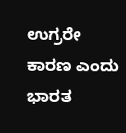ಉಗ್ರರೇ ಕಾರಣ ಎಂದು ಭಾರತ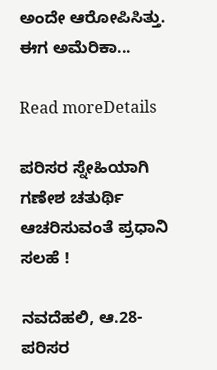ಅಂದೇ ಆರೋಪಿಸಿತ್ತು. ಈಗ ಅಮೆರಿಕಾ...

Read moreDetails

ಪರಿಸರ ಸ್ನೇಹಿಯಾಗಿ ಗಣೇಶ ಚತುರ್ಥಿ ಆಚರಿಸುವಂತೆ ಪ್ರಧಾನಿ ಸಲಹೆ !

ನವದೆಹಲಿ, ಆ.28-ಪರಿಸರ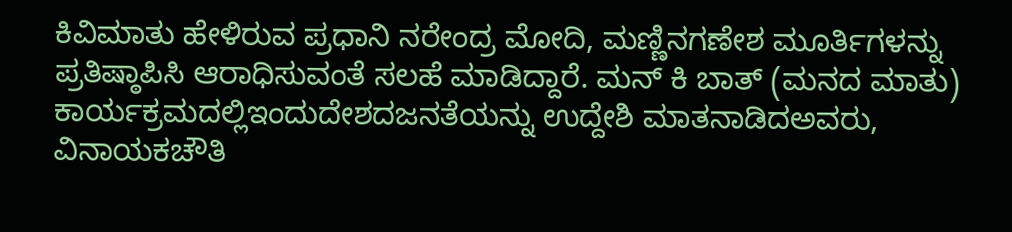ಕಿವಿಮಾತು ಹೇಳಿರುವ ಪ್ರಧಾನಿ ನರೇಂದ್ರ ಮೋದಿ, ಮಣ್ಣಿನಗಣೇಶ ಮೂರ್ತಿಗಳನ್ನು ಪ್ರತಿಷ್ಠಾಪಿಸಿ ಆರಾಧಿಸುವಂತೆ ಸಲಹೆ ಮಾಡಿದ್ದಾರೆ. ಮನ್ ಕಿ ಬಾತ್ (ಮನದ ಮಾತು) ಕಾರ್ಯಕ್ರಮದಲ್ಲಿಇಂದುದೇಶದಜನತೆಯನ್ನು ಉದ್ದೇಶಿ ಮಾತನಾಡಿದಅವರು, ವಿನಾಯಕಚೌತಿ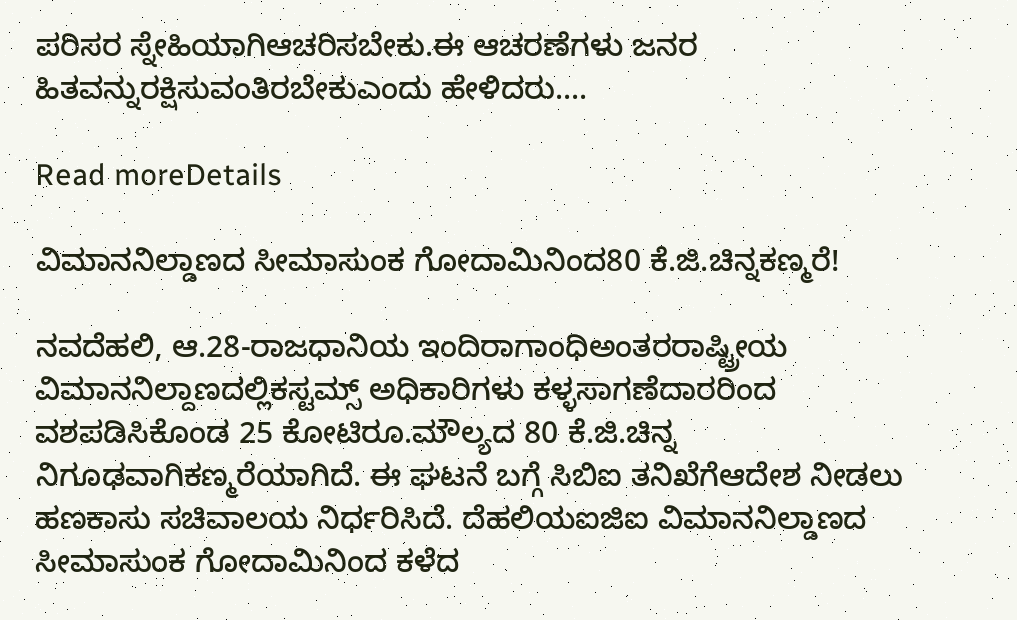ಪರಿಸರ ಸ್ನೇಹಿಯಾಗಿಆಚರಿಸಬೇಕು.ಈ ಆಚರಣೆಗಳು ಜನರ ಹಿತವನ್ನುರಕ್ಷಿಸುವಂತಿರಬೇಕುಎಂದು ಹೇಳಿದರು....

Read moreDetails

ವಿಮಾನನಿಲ್ಡಾಣದ ಸೀಮಾಸುಂಕ ಗೋದಾಮಿನಿಂದ80 ಕೆ.ಜಿ.ಚಿನ್ನಕಣ್ಮರೆ!

ನವದೆಹಲಿ, ಆ.28-ರಾಜಧಾನಿಯ ಇಂದಿರಾಗಾಂಧಿಅಂತರರಾಷ್ಟ್ರೀಯ ವಿಮಾನನಿಲ್ದಾಣದಲ್ಲಿಕಸ್ಟಮ್ಸ್ ಅಧಿಕಾರಿಗಳು ಕಳ್ಳಸಾಗಣೆದಾರರಿಂದ ವಶಪಡಿಸಿಕೊಂಡ 25 ಕೋಟಿರೂ.ಮೌಲ್ಯದ 80 ಕೆ.ಜಿ.ಚಿನ್ನ ನಿಗೂಢವಾಗಿಕಣ್ಮರೆಯಾಗಿದೆ. ಈ ಘಟನೆ ಬಗ್ಗೆ ಸಿಬಿಐ ತನಿಖೆಗೆಆದೇಶ ನೀಡಲು ಹಣಕಾಸು ಸಚಿವಾಲಯ ನಿರ್ಧರಿಸಿದೆ. ದೆಹಲಿಯಐಜಿಐ ವಿಮಾನನಿಲ್ಡಾಣದ ಸೀಮಾಸುಂಕ ಗೋದಾಮಿನಿಂದ ಕಳೆದ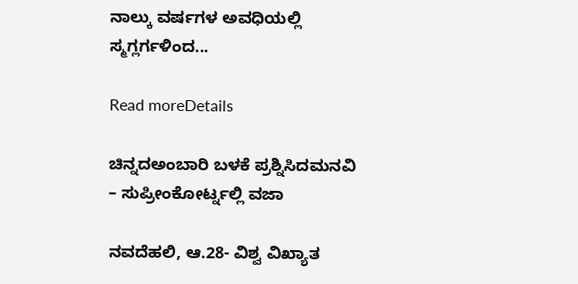ನಾಲ್ಕು ವರ್ಷಗಳ ಅವಧಿಯಲ್ಲಿ ಸ್ಮಗ್ಲರ್ಗಳಿಂದ...

Read moreDetails

ಚಿನ್ನದಅಂಬಾರಿ ಬಳಕೆ ಪ್ರಶ್ನಿಸಿದಮನವಿ – ಸುಪ್ರೀಂಕೋರ್ಟ್ನಲ್ಲಿ ವಜಾ

ನವದೆಹಲಿ, ಆ.28- ವಿಶ್ವ ವಿಖ್ಯಾತ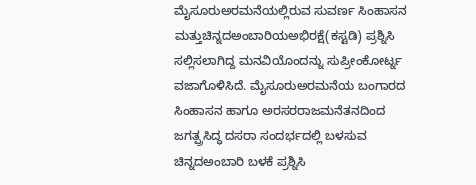ಮೈಸೂರುಅರಮನೆಯಲ್ಲಿರುವ ಸುವರ್ಣ ಸಿಂಹಾಸನ ಮತ್ತುಚಿನ್ನದಅಂಬಾರಿಯಅಭಿರಕ್ಷೆ(ಕಸ್ಟಡಿ) ಪ್ರಶ್ನಿಸಿ ಸಲ್ಲಿಸಲಾಗಿದ್ದ ಮನವಿಯೊಂದನ್ನು ಸುಪ್ರೀಂಕೋರ್ಟ್ನ ವಜಾಗೊಳಿಸಿದೆ. ಮೈಸೂರುಅರಮನೆಯ ಬಂಗಾರದ ಸಿಂಹಾಸನ ಹಾಗೂ ಅರಸರರಾಜಮನೆತನದಿಂದ ಜಗತ್ಪ್ರಸಿದ್ಧ ದಸರಾ ಸಂದರ್ಭದಲ್ಲಿ ಬಳಸುವ ಚಿನ್ನದಅಂಬಾರಿ ಬಳಕೆ ಪ್ರಶ್ನಿಸಿ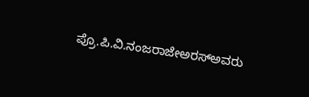ಪ್ರೊ.ಪಿ.ವಿ.ನಂಜರಾಜೇಅರಸ್ಅವರು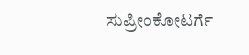ಸುಪ್ರೀಂಕೋಟರ್ಗೆ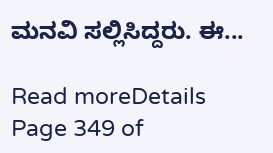ಮನವಿ ಸಲ್ಲಿಸಿದ್ದರು. ಈ...

Read moreDetails
Page 349 of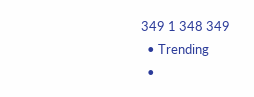349 1 348 349
  • Trending
  •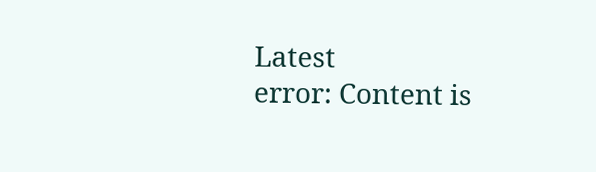Latest
error: Content is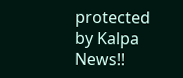protected by Kalpa News!!